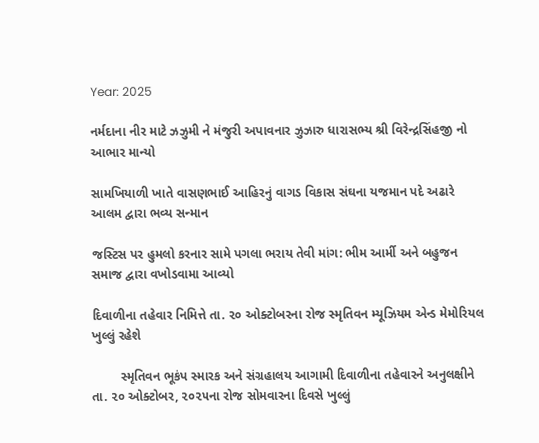Year: 2025

નર્મદાના નીર માટે ઝઝુમી ને મંજુરી અપાવનાર ઝુઝારુ ધારાસભ્ય શ્રી વિરેન્દ્રસિંહજી નો આભાર માન્યો

સામખિયાળી ખાતે વાસણભાઈ આહિરનું વાગડ વિકાસ સંઘના યજમાન પદે અઢારે આલમ દ્વારા ભવ્ય સન્માન

જસ્ટિસ પર હુમલો કરનાર સામે પગલા ભરાય તેવી માંગ: ભીમ આર્મી અને બહુજન સમાજ દ્વારા વખોડવામા આવ્યો

દિવાળીના તહેવાર નિમિત્તે તા. ૨૦ ઓક્ટોબરના રોજ સ્મૃતિવન મ્યૂઝિયમ એન્ડ મેમોરિયલ ખુલ્લું રહેશે

        સ્મૃતિવન ભૂકંપ સ્મારક અને સંગ્રહાલય આગામી દિવાળીના તહેવારને અનુલક્ષીને તા. ૨૦ ઓક્ટોબર, ૨૦૨૫ના રોજ સોમવારના દિવસે ખુલ્લું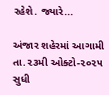રહેશે. જ્યારે...

અંજાર શહેરમાં આગામી તા.૨૩મી ઓક્ટો-૨૦૨૫ સુધી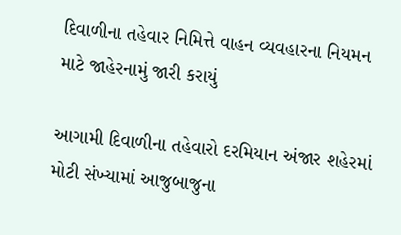દિવાળીના તહેવાર નિમિત્તે વાહન વ્યવહારના નિયમન માટે જાહેરનામું જારી કરાયું

આગામી દિવાળીના તહેવારો દરમિયાન અંજાર શહેરમાં મોટી સંખ્યામાં આજુબાજુના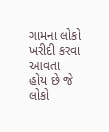ગામના લોકો ખરીદી કરવા આવતા હોય છે જે લોકો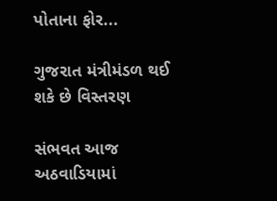પોતાના ફોર...

ગુજરાત મંત્રીમંડળ થઈ શકે છે વિસ્તરણ

સંભવત આજ અઠવાડિયામાં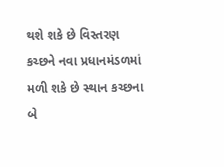થશે શકે છે વિસ્તરણ કચ્છને નવા પ્રધાનમંડળમાં મળી શકે છે સ્થાન કચ્છના બે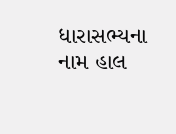ધારાસભ્યના નામ હાલ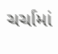ચર્ચામાં